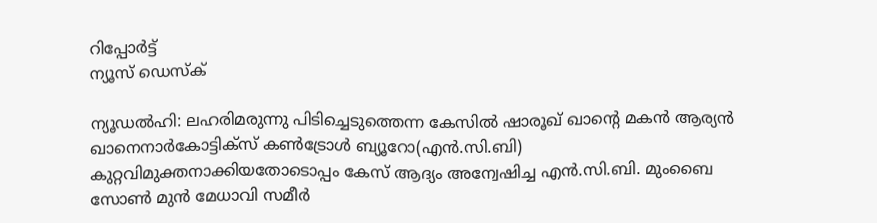റിപ്പോര്‍ട്ട്
ന്യൂസ് ഡെസ്ക്

ന്യൂഡല്‍ഹി: ലഹരിമരുന്നു പിടിച്ചെടുത്തെന്ന കേസില്‍ ഷാരൂഖ് ഖാന്റെ മകന്‍ ആര്യന്‍ ഖാനെനാര്‍കോട്ടിക്സ് കണ്‍ട്രോള്‍ ബ്യൂറോ(എന്‍.സി.ബി) കുറ്റവിമുക്തനാക്കിയതോടൊപ്പം കേസ് ആദ്യം അന്വേഷിച്ച എന്‍.സി.ബി. മുംബൈ സോണ്‍ മുന്‍ മേധാവി സമീര്‍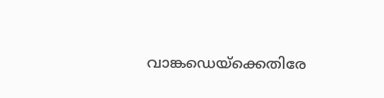വാങ്കഡെയ്ക്കെതിരേ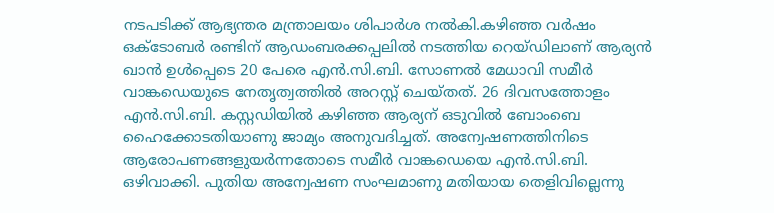നടപടിക്ക് ആഭ്യന്തര മന്ത്രാലയം ശിപാര്‍ശ നല്‍കി.കഴിഞ്ഞ വര്‍ഷം ഒക്ടോബര്‍ രണ്ടിന് ആഡംബരക്കപ്പലില്‍ നടത്തിയ റെയ്ഡിലാണ് ആര്യന്‍ ഖാന്‍ ഉള്‍പ്പെടെ 20 പേരെ എന്‍.സി.ബി. സോണല്‍ മേധാവി സമീര്‍ വാങ്കഡെയുടെ നേതൃത്വത്തില്‍ അറസ്റ്റ് ചെയ്തത്. 26 ദിവസത്തോളം എന്‍.സി.ബി. കസ്റ്റഡിയില്‍ കഴിഞ്ഞ ആര്യന് ഒടുവില്‍ ബോംബെ ഹൈക്കോടതിയാണു ജാമ്യം അനുവദിച്ചത്. അന്വേഷണത്തിനിടെ ആരോപണങ്ങളുയര്‍ന്നതോടെ സമീര്‍ വാങ്കഡെയെ എന്‍.സി.ബി. ഒഴിവാക്കി. പുതിയ അന്വേഷണ സംഘമാണു മതിയായ തെളിവില്ലെന്നു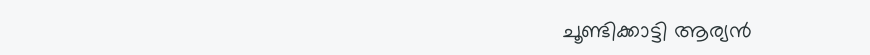ചൂണ്ടിക്കാട്ടി ആര്യന്‍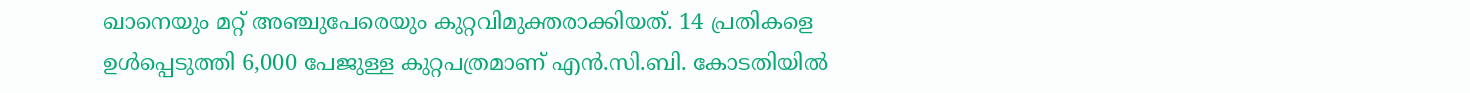ഖാനെയും മറ്റ് അഞ്ചുപേരെയും കുറ്റവിമുക്തരാക്കിയത്. 14 പ്രതികളെ ഉള്‍പ്പെടുത്തി 6,000 പേജുള്ള കുറ്റപത്രമാണ് എന്‍.സി.ബി. കോടതിയില്‍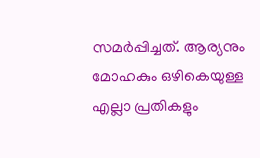സമര്‍പ്പിച്ചത്. ആര്യനും മോഹകും ഒഴികെയുള്ള എല്ലാ പ്രതികളും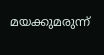മയക്കുമരുന്ന്‌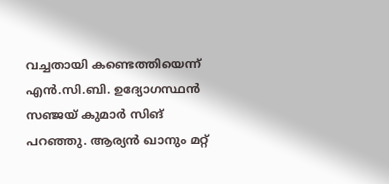വച്ചതായി കണ്ടെത്തിയെന്ന് എന്‍.സി.ബി. ഉദ്യോഗസ്ഥന്‍ സഞ്ജയ് കുമാര്‍ സിങ് പറഞ്ഞു. ആര്യന്‍ ഖാനും മറ്റ്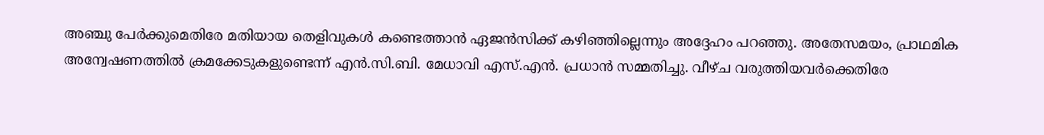അഞ്ചു പേര്‍ക്കുമെതിരേ മതിയായ തെളിവുകള്‍ കണ്ടെത്താന്‍ ഏജന്‍സിക്ക് കഴിഞ്ഞില്ലെന്നും അദ്ദേഹം പറഞ്ഞു. അതേസമയം, പ്രാഥമിക അന്വേഷണത്തില്‍ ക്രമക്കേടുകളുണ്ടെന്ന് എന്‍.സി.ബി. മേധാവി എസ്.എന്‍. പ്രധാന്‍ സമ്മതിച്ചു. വീഴ്ച വരുത്തിയവര്‍ക്കെതിരേ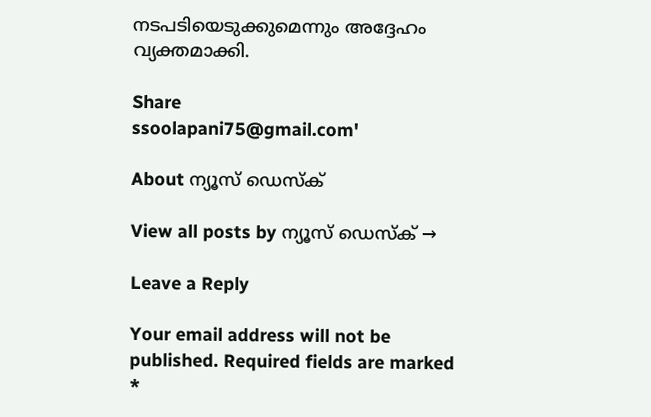നടപടിയെടുക്കുമെന്നും അദ്ദേഹം വ്യക്തമാക്കി.

Share
ssoolapani75@gmail.com'

About ന്യൂസ് ഡെസ്ക്

View all posts by ന്യൂസ് ഡെസ്ക് →

Leave a Reply

Your email address will not be published. Required fields are marked *